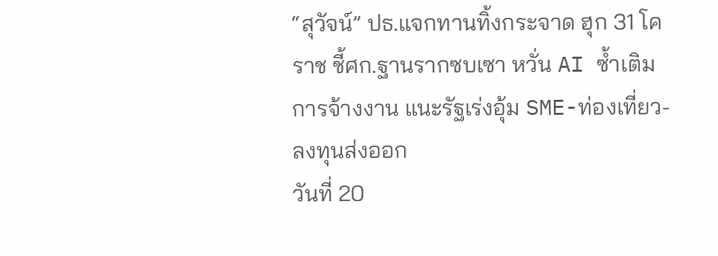“สุวัจน์” ปธ.แจกทานทิ้งกระจาด ฮุก 31 โคราช ชี้ศก.ฐานรากซบเซา หวั่น AI ซ้ำเติมการจ้างงาน แนะรัฐเร่งอุ้ม SME-ท่องเที่ยว-ลงทุนส่งออก
วันที่ 20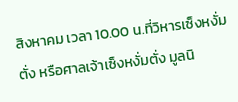สิงหาคม เวลา 10.00 น.ที่วิหารเซ็งหงั่มตั่ง หรือศาลเจ้าเซ็งหงั่มตั่ง มูลนิ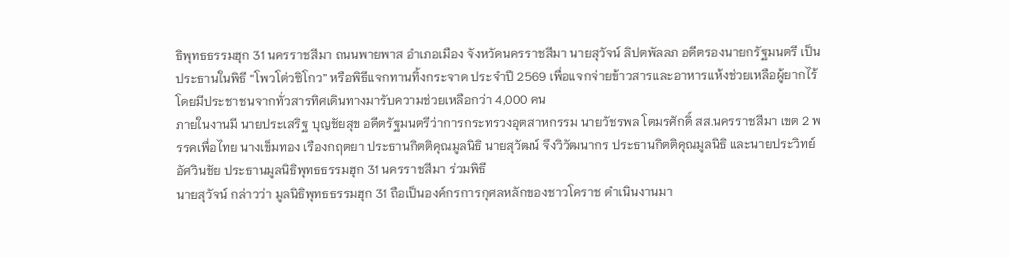ธิพุทธธรรมฮุก 31 นครราชสีมา ถนนพายพาส อำเภอเมือง จังหวัดนครราชสีมา นายสุวัจน์ ลิปตพัลลภ อดีตรองนายกรัฐมนตรี เป็นประธานในพิธี “โพวโต่วซิโกว” หรือพิธีแจกทานทิ้งกระจาด ประจำปี 2569 เพื่อแจกจ่ายข้าวสารและอาหารแห้งช่วยเหลือผู้ยากไร้ โดยมีประชาชนจากทั่วสารทิศเดินทางมารับความช่วยเหลือกว่า 4,000 คน
ภายในงานมี นายประเสริฐ บุญชัยสุข อดีตรัฐมนตรีว่าการกระทรวงอุตสาหกรรม นายวัชรพล โตมรศักดิ์ สส.นครราชสีมา เขต 2 พรรคเพื่อไทย นางเข็มทอง เรืองกฤตยา ประธานกิตติคุณมูลนิธิ นายสุวัฒน์ จึงวิวัฒนากร ประธานกิตติคุณมูลนิธิ และนายประวิทย์ อัศวินชัย ประธานมูลนิธิพุทธธรรมฮุก 31 นครราชสีมา ร่วมพิธี
นายสุวัจน์ กล่าวว่า มูลนิธิพุทธธรรมฮุก 31 ถือเป็นองค์กรการกุศลหลักของชาวโคราช ดำเนินงานมา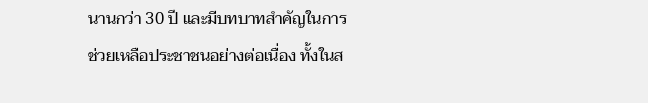นานกว่า 30 ปี และมีบทบาทสำคัญในการช่วยเหลือประชาชนอย่างต่อเนื่อง ทั้งในส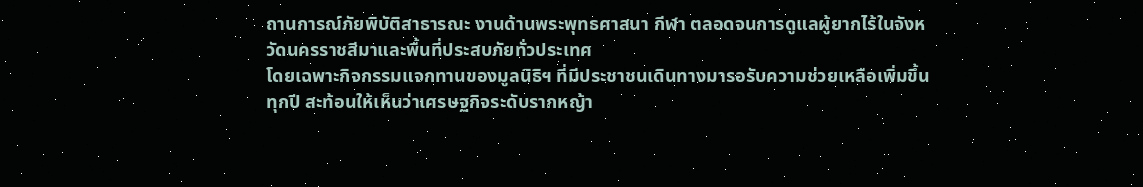ถานการณ์ภัยพิบัติสาธารณะ งานด้านพระพุทธศาสนา กีฬา ตลอดจนการดูแลผู้ยากไร้ในจังหวัดนครราชสีมาและพื้นที่ประสบภัยทั่วประเทศ
โดยเฉพาะกิจกรรมแจกทานของมูลนิธิฯ ที่มีประชาชนเดินทางมารอรับความช่วยเหลือเพิ่มขึ้นทุกปี สะท้อนให้เห็นว่าเศรษฐกิจระดับรากหญ้า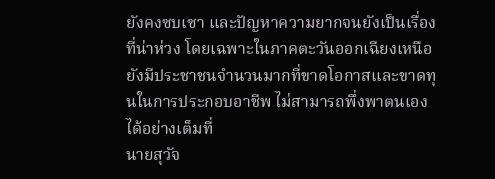ยังคงซบเซา และปัญหาความยากจนยังเป็นเรื่องที่น่าห่วง โดยเฉพาะในภาคตะวันออกเฉียงเหนือ ยังมีประชาชนจำนวนมากที่ขาดโอกาสและขาดทุนในการประกอบอาชีพ ไม่สามารถพึ่งพาตนเองได้อย่างเต็มที่
นายสุวัจ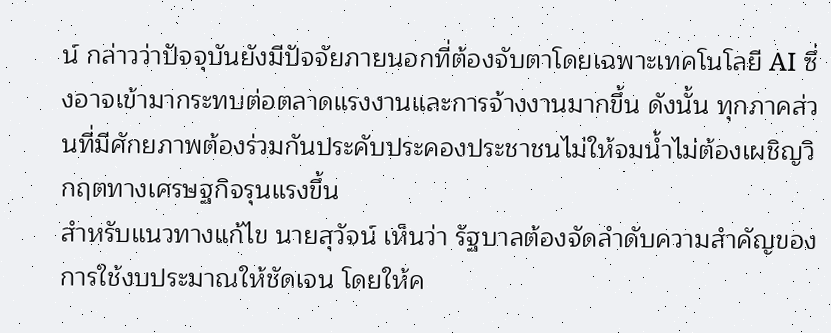น์ กล่าวว่าปัจจุบันยังมีปัจจัยภายนอกที่ต้องจับตาโดยเฉพาะเทคโนโลยี AI ซึ่งอาจเข้ามากระทบต่อตลาดแรงงานและการจ้างงานมากขึ้น ดังนั้น ทุกภาคส่วนที่มีศักยภาพต้องร่วมกันประคับประคองประชาชนไม่ให้จมน้ำไม่ต้องเผชิญวิกฤตทางเศรษฐกิจรุนแรงขึ้น
สำหรับแนวทางแก้ไข นายสุวัจน์ เห็นว่า รัฐบาลต้องจัดลำดับความสำคัญของการใช้งบประมาณให้ชัดเจน โดยให้ค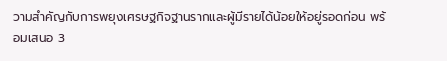วามสำคัญกับการพยุงเศรษฐกิจฐานรากและผู้มีรายได้น้อยให้อยู่รอดก่อน พร้อมเสนอ 3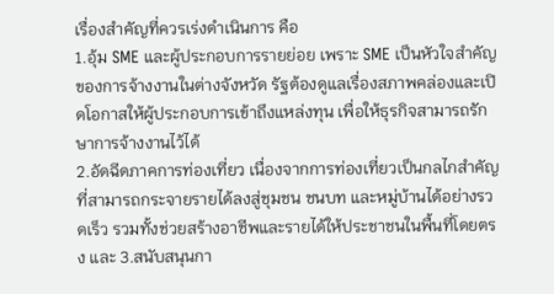เรื่องสำคัญที่ควรเร่งดำเนินการ คือ
1.อุ้ม SME และผู้ประกอบการรายย่อย เพราะ SME เป็นหัวใจสำคัญของการจ้างงานในต่างจังหวัด รัฐต้องดูแลเรื่องสภาพคล่องและเปิดโอกาสให้ผู้ประกอบการเข้าถึงแหล่งทุน เพื่อให้ธุรกิจสามารถรักษาการจ้างงานไว้ได้
2.อัดฉีดภาคการท่องเที่ยว เนื่องจากการท่องเที่ยวเป็นกลไกสำคัญที่สามารถกระจายรายได้ลงสู่ชุมชน ชนบท และหมู่บ้านได้อย่างรวดเร็ว รวมทั้งช่วยสร้างอาชีพและรายได้ให้ประชาชนในพื้นที่โดยตรง และ 3.สนับสนุนกา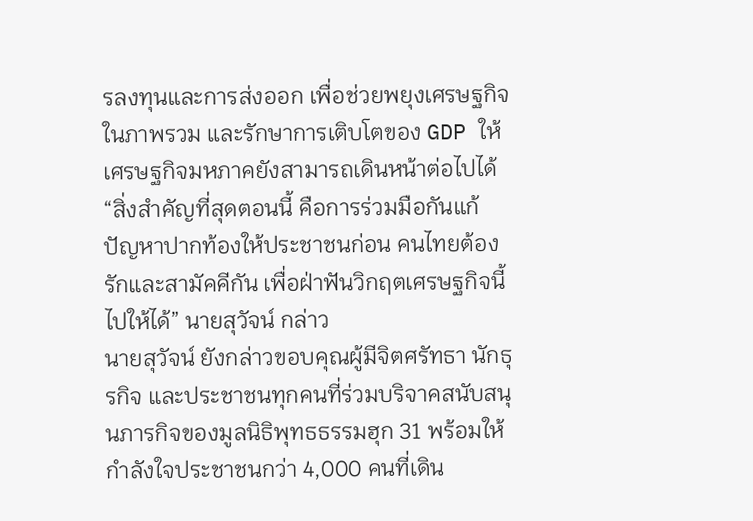รลงทุนและการส่งออก เพื่อช่วยพยุงเศรษฐกิจในภาพรวม และรักษาการเติบโตของ GDP ให้เศรษฐกิจมหภาคยังสามารถเดินหน้าต่อไปได้
“สิ่งสำคัญที่สุดตอนนี้ คือการร่วมมือกันแก้ปัญหาปากท้องให้ประชาชนก่อน คนไทยต้องรักและสามัคคีกัน เพื่อฝ่าฟันวิกฤตเศรษฐกิจนี้ไปให้ได้” นายสุวัจน์ กล่าว
นายสุวัจน์ ยังกล่าวขอบคุณผู้มีจิตศรัทธา นักธุรกิจ และประชาชนทุกคนที่ร่วมบริจาคสนับสนุนภารกิจของมูลนิธิพุทธธรรมฮุก 31 พร้อมให้กำลังใจประชาชนกว่า 4,000 คนที่เดิน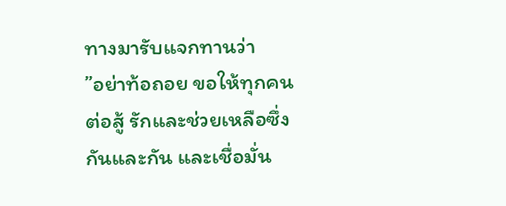ทางมารับแจกทานว่า
”อย่าท้อถอย ขอให้ทุกคนต่อสู้ รักและช่วยเหลือซึ่งกันและกัน และเชื่อมั่น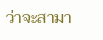ว่าจะสามา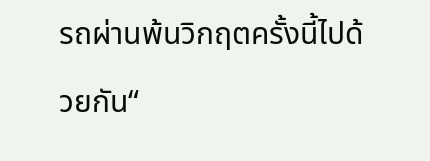รถผ่านพ้นวิกฤตครั้งนี้ไปด้วยกัน“